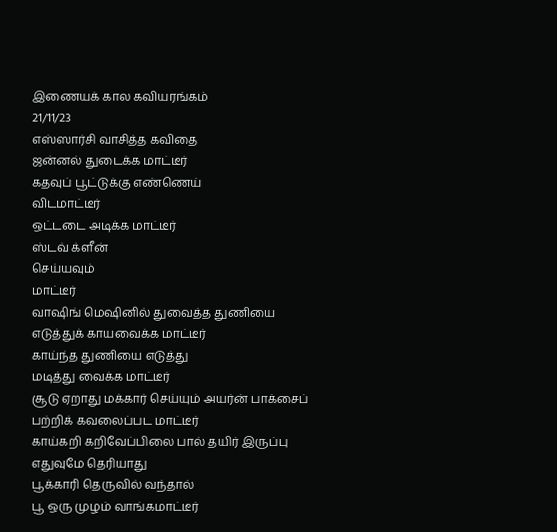இணையக் கால கவியரங்கம்
21/11/23
எஸ்ஸார்சி வாசித்த கவிதை
ஜன்னல் துடைக்க மாட்டீர்
கதவுப் பூட்டுக்கு எண்ணெய்
விடமாட்டீர்
ஒட்டடை அடிக்க மாட்டீர்
ஸ்டவ் க்ளீன்
செய்யவும்
மாட்டீர்
வாஷிங் மெஷினில் துவைத்த துணியை
எடுத்துக் காயவைக்க மாட்டீர்
காய்ந்த துணியை எடுத்து
மடித்து வைக்க மாட்டீர்
சூடு ஏறாது மக்கார் செய்யும் அயர்ன் பாக்சைப்
பற்றிக் கவலைப்பட மாட்டீர்
காய்கறி கறிவேப்பிலை பால் தயிர் இருப்பு
எதுவுமே தெரியாது
பூக்காரி தெருவில் வந்தால்
பூ ஒரு முழம் வாங்கமாட்டீர்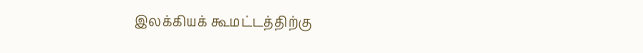இலக்கியக் கூமட்டத்திற்கு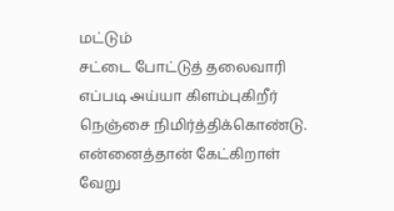மட்டும்
சட்டை போட்டுத் தலைவாரி
எப்படி அய்யா கிளம்புகிறீர்
நெஞ்சை நிமிர்த்திக்கொண்டு.
என்னைத்தான் கேட்கிறாள்
வேறு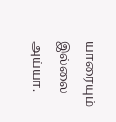யாரையும் இல்லை அய்யா.